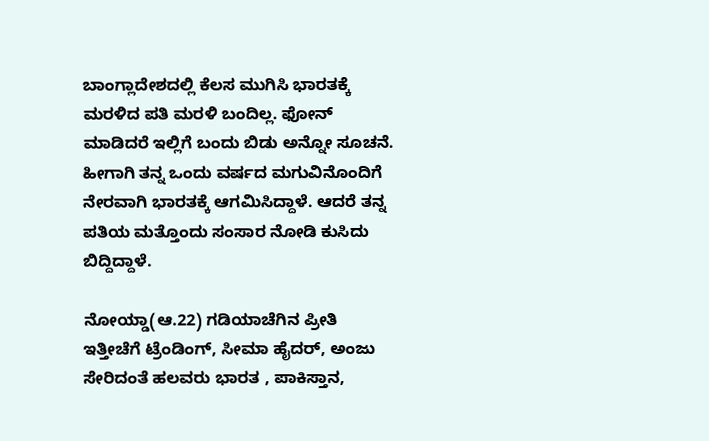ಬಾಂಗ್ಲಾದೇಶದಲ್ಲಿ ಕೆಲಸ ಮುಗಿಸಿ ಭಾರತಕ್ಕೆ ಮರಳಿದ ಪತಿ ಮರಳಿ ಬಂದಿಲ್ಲ. ಫೋನ್ ಮಾಡಿದರೆ ಇಲ್ಲಿಗೆ ಬಂದು ಬಿಡು ಅನ್ನೋ ಸೂಚನೆ. ಹೀಗಾಗಿ ತನ್ನ ಒಂದು ವರ್ಷದ ಮಗುವಿನೊಂದಿಗೆ ನೇರವಾಗಿ ಭಾರತಕ್ಕೆ ಆಗಮಿಸಿದ್ದಾಳೆ. ಆದರೆ ತನ್ನ ಪತಿಯ ಮತ್ತೊಂದು ಸಂಸಾರ ನೋಡಿ ಕುಸಿದು ಬಿದ್ದಿದ್ದಾಳೆ.

ನೋಯ್ಡಾ(ಆ.22) ಗಡಿಯಾಚೆಗಿನ ಪ್ರೀತಿ ಇತ್ತೀಚೆಗೆ ಟ್ರೆಂಡಿಂಗ್, ಸೀಮಾ ಹೈದರ್, ಅಂಜು ಸೇರಿದಂತೆ ಹಲವರು ಭಾರತ , ಪಾಕಿಸ್ತಾನ,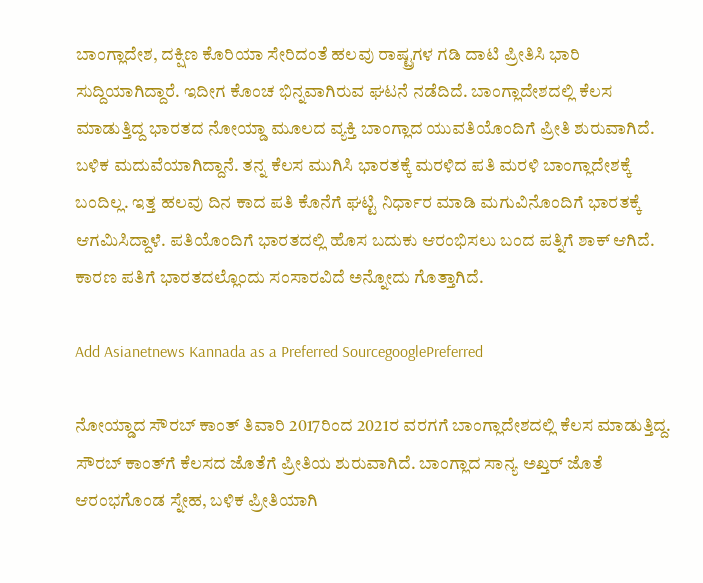ಬಾಂಗ್ಲಾದೇಶ, ದಕ್ಷಿಣ ಕೊರಿಯಾ ಸೇರಿದಂತೆ ಹಲವು ರಾಷ್ಟ್ರಗಳ ಗಡಿ ದಾಟಿ ಪ್ರೀತಿಸಿ ಭಾರಿ ಸುದ್ದಿಯಾಗಿದ್ದಾರೆ. ಇದೀಗ ಕೊಂಚ ಭಿನ್ನವಾಗಿರುವ ಘಟನೆ ನಡೆದಿದೆ. ಬಾಂಗ್ಲಾದೇಶದಲ್ಲಿ ಕೆಲಸ ಮಾಡುತ್ತಿದ್ದ ಭಾರತದ ನೋಯ್ಡಾ ಮೂಲದ ವ್ಯಕ್ತಿ ಬಾಂಗ್ಲಾದ ಯುವತಿಯೊಂದಿಗೆ ಪ್ರೀತಿ ಶುರುವಾಗಿದೆ. ಬಳಿಕ ಮದುವೆಯಾಗಿದ್ದಾನೆ. ತನ್ನ ಕೆಲಸ ಮುಗಿಸಿ ಭಾರತಕ್ಕೆ ಮರಳಿದ ಪತಿ ಮರಳಿ ಬಾಂಗ್ಲಾದೇಶಕ್ಕೆ ಬಂದಿಲ್ಲ. ಇತ್ತ ಹಲವು ದಿನ ಕಾದ ಪತಿ ಕೊನೆಗೆ ಘಟ್ಟಿ ನಿರ್ಧಾರ ಮಾಡಿ ಮಗುವಿನೊಂದಿಗೆ ಭಾರತಕ್ಕೆ ಆಗಮಿಸಿದ್ದಾಳೆ. ಪತಿಯೊಂದಿಗೆ ಭಾರತದಲ್ಲಿ ಹೊಸ ಬದುಕು ಆರಂಭಿಸಲು ಬಂದ ಪತ್ನಿಗೆ ಶಾಕ್ ಆಗಿದೆ. ಕಾರಣ ಪತಿಗೆ ಭಾರತದಲ್ಲೊಂದು ಸಂಸಾರವಿದೆ ಅನ್ನೋದು ಗೊತ್ತಾಗಿದೆ.

Add Asianetnews Kannada as a Preferred SourcegooglePreferred

ನೋಯ್ಡಾದ ಸೌರಬ್ ಕಾಂತ್ ತಿವಾರಿ 2017ರಿಂದ 2021ರ ವರಗಗೆ ಬಾಂಗ್ಲಾದೇಶದಲ್ಲಿ ಕೆಲಸ ಮಾಡುತ್ತಿದ್ದ. ಸೌರಬ್ ಕಾಂತ್‌ಗೆ ಕೆಲಸದ ಜೊತೆಗೆ ಪ್ರೀತಿಯ ಶುರುವಾಗಿದೆ. ಬಾಂಗ್ಲಾದ ಸಾನ್ಯ ಅಖ್ತರ್ ಜೊತೆ ಆರಂಭಗೊಂಡ ಸ್ನೇಹ, ಬಳಿಕ ಪ್ರೀತಿಯಾಗಿ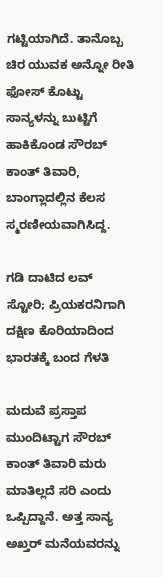ಗಟ್ಟಿಯಾಗಿದೆ. ತಾನೊಬ್ಬ ಚಿರ ಯುವಕ ಅನ್ನೋ ರೀತಿ ಫೋಸ್ ಕೊಟ್ಟು ಸಾನ್ಯಳನ್ನು ಬುಟ್ಟಿಗೆ ಹಾಕಿಕೊಂಡ ಸೌರಬ್ ಕಾಂತ್ ತಿವಾರಿ, ಬಾಂಗ್ಲಾದಲ್ಲಿನ ಕೆಲಸ ಸ್ಮರಣೀಯವಾಗಿಸಿದ್ದ.

ಗಡಿ ದಾಟಿದ ಲವ್ ಸ್ಟೋರಿ; ಪ್ರಿಯಕರನಿಗಾಗಿ ದಕ್ಷಿಣ ಕೊರಿಯಾದಿಂದ ಭಾರತಕ್ಕೆ ಬಂದ ಗೆಳತಿ

ಮದುವೆ ಪ್ರಸ್ತಾಪ ಮುಂದಿಟ್ಟಾಗ ಸೌರಬ್ ಕಾಂತ್ ತಿವಾರಿ ಮರು ಮಾತಿಲ್ಲದೆ ಸರಿ ಎಂದು ಒಪ್ಪಿದ್ದಾನೆ. ಅತ್ತ ಸಾನ್ಯ ಅಖ್ತರ್ ಮನೆಯವರನ್ನು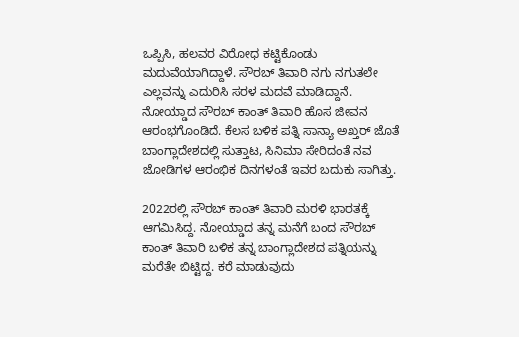ಒಪ್ಪಿಸಿ, ಹಲವರ ವಿರೋಧ ಕಟ್ಟಿಕೊಂಡು ಮದುವೆಯಾಗಿದ್ದಾಳೆ. ಸೌರಬ್ ತಿವಾರಿ ನಗು ನಗುತಲೇ ಎಲ್ಲವನ್ನು ಎದುರಿಸಿ ಸರಳ ಮದವೆ ಮಾಡಿದ್ದಾನೆ. ನೋಯ್ಡಾದ ಸೌರಬ್ ಕಾಂತ್ ತಿವಾರಿ ಹೊಸ ಜೀವನ ಆರಂಭಗೊಂಡಿದೆ. ಕೆಲಸ ಬಳಿಕ ಪತ್ನಿ ಸಾನ್ಯಾ ಅಖ್ತರ್ ಜೊತೆ ಬಾಂಗ್ಲಾದೇಶದಲ್ಲಿ ಸುತ್ತಾಟ, ಸಿನಿಮಾ ಸೇರಿದಂತೆ ನವ ಜೋಡಿಗಳ ಆರಂಭಿಕ ದಿನಗಳಂತೆ ಇವರ ಬದುಕು ಸಾಗಿತ್ತು.

2022ರಲ್ಲಿ ಸೌರಬ್ ಕಾಂತ್ ತಿವಾರಿ ಮರಳಿ ಭಾರತಕ್ಕೆ ಆಗಮಿಸಿದ್ದ. ನೋಯ್ಡಾದ ತನ್ನ ಮನೆಗೆ ಬಂದ ಸೌರಬ್ ಕಾಂತ್ ತಿವಾರಿ ಬಳಿಕ ತನ್ನ ಬಾಂಗ್ಲಾದೇಶದ ಪತ್ನಿಯನ್ನು ಮರೆತೇ ಬಿಟ್ಟಿದ್ದ. ಕರೆ ಮಾಡುವುದು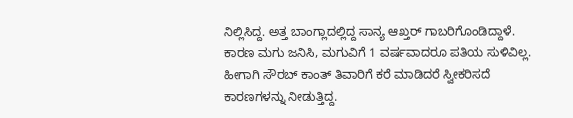ನಿಲ್ಲಿಸಿದ್ದ. ಅತ್ತ ಬಾಂಗ್ಲಾದಲ್ಲಿದ್ದ ಸಾನ್ಯ ಆಖ್ತರ್ ಗಾಬರಿಗೊಂಡಿದ್ದಾಳೆ. ಕಾರಣ ಮಗು ಜನಿಸಿ, ಮಗುವಿಗೆ 1 ವರ್ಷವಾದರೂ ಪತಿಯ ಸುಳಿವಿಲ್ಲ. ಹೀಗಾಗಿ ಸೌರಬ್ ಕಾಂತ್ ತಿವಾರಿಗೆ ಕರೆ ಮಾಡಿದರೆ ಸ್ವೀಕರಿಸದೆ ಕಾರಣಗಳನ್ನು ನೀಡುತ್ತಿದ್ದ.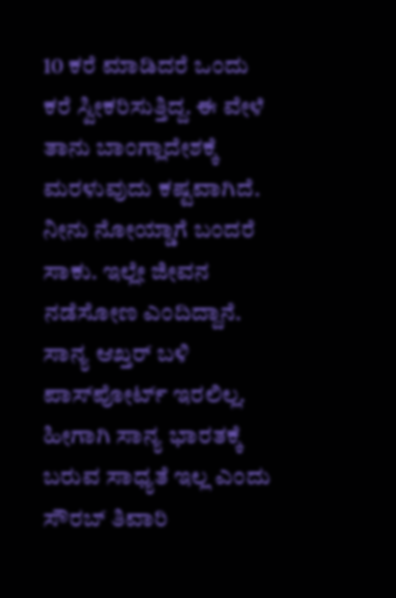10 ಕರೆ ಮಾಡಿದರೆ ಒಂದು ಕರೆ ಸ್ವೀಕರಿಸುತ್ತಿದ್ದ. ಈ ವೇಳೆ ತಾನು ಬಾಂಗ್ಲಾದೇಶಕ್ಕೆ ಮರಳುವುದು ಕಷ್ಟವಾಗಿದೆ. ನೀನು ನೋಯ್ಡಾಗೆ ಬಂದರೆ ಸಾಕು. ಇಲ್ಲೇ ಜೀವನ ನಡೆಸೋಣ ಎಂದಿದ್ದಾನೆ. ಸಾನ್ಯ ಆಖ್ತರ್ ಬಳಿ ಪಾಸ್‌ಪೋರ್ಟ್ ಇರಲಿಲ್ಲ. ಹೀಗಾಗಿ ಸಾನ್ಯ ಭಾರತಕ್ಕೆ ಬರುವ ಸಾಧ್ಯತೆ ಇಲ್ಲ ಎಂದು ಸೌರಬ್ ತಿವಾರಿ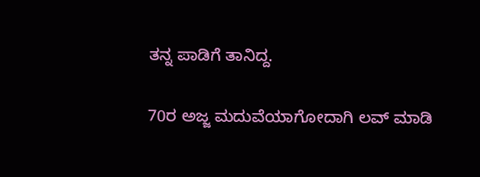ತನ್ನ ಪಾಡಿಗೆ ತಾನಿದ್ದ.

70ರ ಅಜ್ಜ ಮದುವೆಯಾಗೋದಾಗಿ ಲವ್‌ ಮಾಡಿ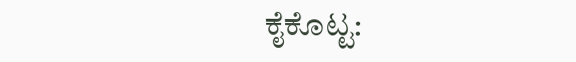ಕೈಕೊಟ್ಟ: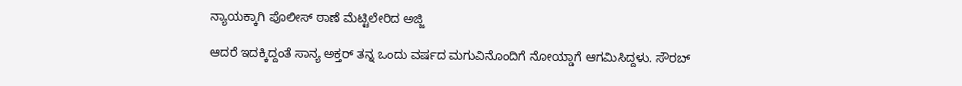ನ್ಯಾಯಕ್ಕಾಗಿ ಪೊಲೀಸ್ ಠಾಣೆ ಮೆಟ್ಟಿಲೇರಿದ ಅಜ್ಜಿ

ಆದರೆ ಇದಕ್ಕಿದ್ದಂತೆ ಸಾನ್ಯ ಅಕ್ತರ್ ತನ್ನ ಒಂದು ವರ್ಷದ ಮಗುವಿನೊಂದಿಗೆ ನೋಯ್ಡಾಗೆ ಆಗಮಿಸಿದ್ದಳು. ಸೌರಬ್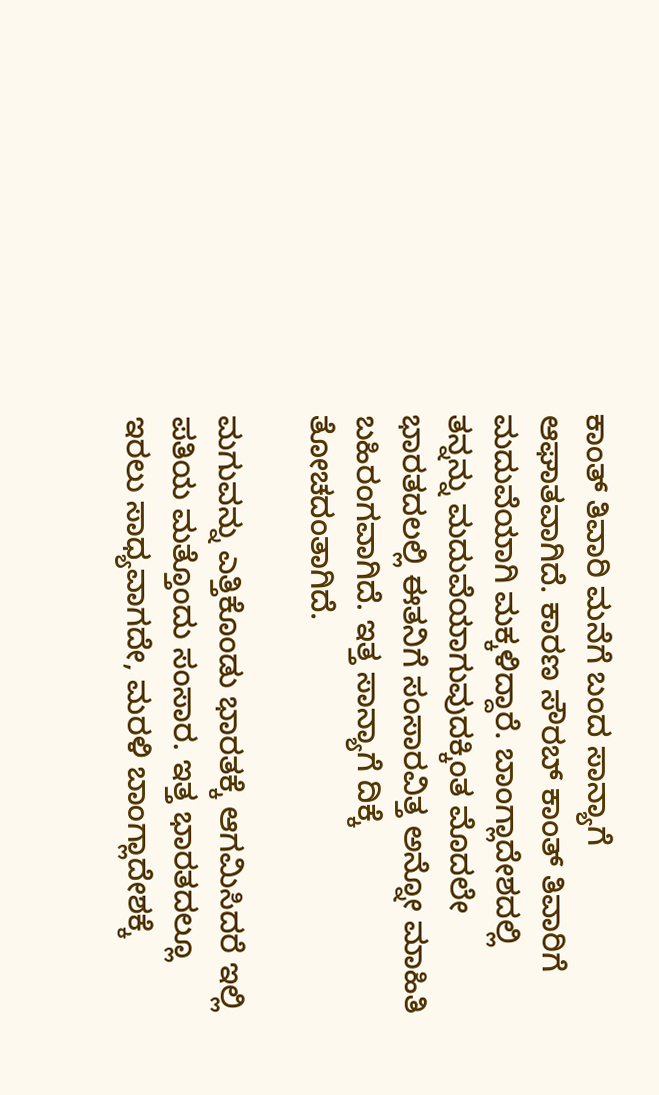ಕಾಂತ್ ತಿವಾರಿ ಮನೆಗೆ ಬಂದ ಸಾನ್ಯಾಗೆ ಆಘಾತವಾಗಿದೆ. ಕಾರಣ ಸೌರಬ್ ಕಾಂತ್ ತಿವಾರಿಗೆ ಮದುವೆಯಾಗಿ ಮಕ್ಕಳಿದ್ದಾರೆ. ಬಾಂಗ್ಲಾದೇಶದಲ್ಲಿ ತನ್ನನ್ನು ಮದುವೆಯಾಗುವುದಕ್ಕಿಂತ ಮೊದಲೇ ಭಾರತದಲಲ್ಲಿ ಈತನಿಗೆ ಸಂಸಾರವಿತ್ತ ಅನ್ನೋ ಮಾಹಿತಿ ಬಹಿರಂಗವಾಗಿದೆ. ಇತ್ತ ಸಾನ್ಯಾಗೆ ದಿಕ್ಕೆ ತೋಚದಂತಾಗಿದೆ.

ಮಗುವನ್ನು ಎತ್ತಿಕೊಂಡು ಭಾರತಕ್ಕೆ ಆಗಮಿಸಿದರೆ ಇಲ್ಲಿ ಪತಿಯ ಮತ್ತೊಂದು ಸಂಸಾರ. ಇತ್ತ ಭಾರತದಲ್ಲೂ ಇರಲು ಸಾಧ್ಯವಾಗದೇ, ಮರಳಿ ಬಾಂಗ್ಲಾದೇಶಕ್ಕೆ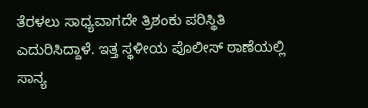ತೆರಳಲು ಸಾಧ್ಯವಾಗದೇ ತ್ರಿಶಂಕು ಪರಿಸ್ಥಿತಿ ಎದುರಿಸಿದ್ದಾಳೆ. ಇತ್ತ ಸ್ಥಳೀಯ ಪೊಲೀಸ್ ಠಾಣೆಯಲ್ಲಿ ಸಾನ್ಯ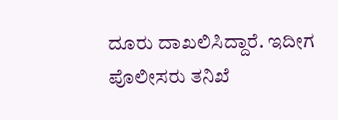ದೂರು ದಾಖಲಿಸಿದ್ದಾರೆ. ಇದೀಗ ಪೊಲೀಸರು ತನಿಖೆ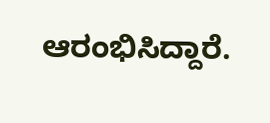ಆರಂಭಿಸಿದ್ದಾರೆ.